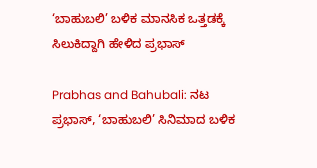‘ಬಾಹುಬಲಿ’ ಬಳಿಕ ಮಾನಸಿಕ ಒತ್ತಡಕ್ಕೆ ಸಿಲುಕಿದ್ದಾಗಿ ಹೇಳಿದ ಪ್ರಭಾಸ್

Prabhas and Bahubali: ನಟ ಪ್ರಭಾಸ್, ‘ಬಾಹುಬಲಿ’ ಸಿನಿಮಾದ ಬಳಿಕ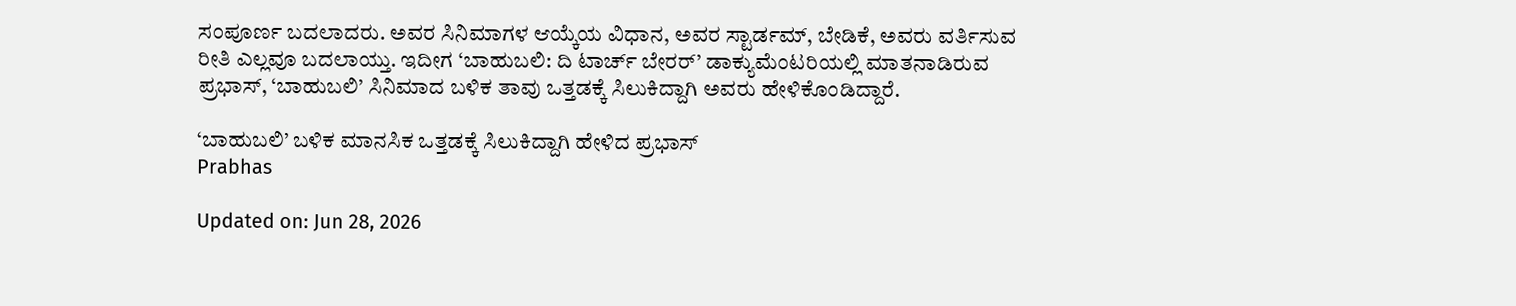ಸಂಪೂರ್ಣ ಬದಲಾದರು. ಅವರ ಸಿನಿಮಾಗಳ ಆಯ್ಕೆಯ ವಿಧಾನ, ಅವರ ಸ್ಟಾರ್ಡಮ್, ಬೇಡಿಕೆ, ಅವರು ವರ್ತಿಸುವ ರೀತಿ ಎಲ್ಲವೂ ಬದಲಾಯ್ತು. ಇದೀಗ ‘ಬಾಹುಬಲಿ: ದಿ ಟಾರ್ಚ್ ಬೇರರ್’ ಡಾಕ್ಯುಮೆಂಟರಿಯಲ್ಲಿ ಮಾತನಾಡಿರುವ ಪ್ರಭಾಸ್, ‘ಬಾಹುಬಲಿ’ ಸಿನಿಮಾದ ಬಳಿಕ ತಾವು ಒತ್ತಡಕ್ಕೆ ಸಿಲುಕಿದ್ದಾಗಿ ಅವರು ಹೇಳಿಕೊಂಡಿದ್ದಾರೆ.

‘ಬಾಹುಬಲಿ’ ಬಳಿಕ ಮಾನಸಿಕ ಒತ್ತಡಕ್ಕೆ ಸಿಲುಕಿದ್ದಾಗಿ ಹೇಳಿದ ಪ್ರಭಾಸ್
Prabhas

Updated on: Jun 28, 2026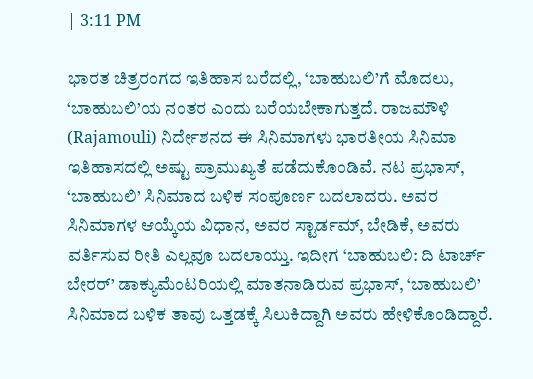| 3:11 PM

ಭಾರತ ಚಿತ್ರರಂಗದ ಇತಿಹಾಸ ಬರೆದಲ್ಲಿ, ‘ಬಾಹುಬಲಿ’ಗೆ ಮೊದಲು, ‘ಬಾಹುಬಲಿ’ಯ ನಂತರ ಎಂದು ಬರೆಯಬೇಕಾಗುತ್ತದೆ. ರಾಜಮೌಳಿ (Rajamouli) ನಿರ್ದೇಶನದ ಈ ಸಿನಿಮಾಗಳು ಭಾರತೀಯ ಸಿನಿಮಾ ಇತಿಹಾಸದಲ್ಲಿ ಅಷ್ಟು ಪ್ರಾಮುಖ್ಯತೆ ಪಡೆದುಕೊಂಡಿವೆ. ನಟ ಪ್ರಭಾಸ್, ‘ಬಾಹುಬಲಿ’ ಸಿನಿಮಾದ ಬಳಿಕ ಸಂಪೂರ್ಣ ಬದಲಾದರು. ಅವರ ಸಿನಿಮಾಗಳ ಆಯ್ಕೆಯ ವಿಧಾನ, ಅವರ ಸ್ಟಾರ್ಡಮ್, ಬೇಡಿಕೆ, ಅವರು ವರ್ತಿಸುವ ರೀತಿ ಎಲ್ಲವೂ ಬದಲಾಯ್ತು. ಇದೀಗ ‘ಬಾಹುಬಲಿ: ದಿ ಟಾರ್ಚ್ ಬೇರರ್’ ಡಾಕ್ಯುಮೆಂಟರಿಯಲ್ಲಿ ಮಾತನಾಡಿರುವ ಪ್ರಭಾಸ್, ‘ಬಾಹುಬಲಿ’ ಸಿನಿಮಾದ ಬಳಿಕ ತಾವು ಒತ್ತಡಕ್ಕೆ ಸಿಲುಕಿದ್ದಾಗಿ ಅವರು ಹೇಳಿಕೊಂಡಿದ್ದಾರೆ.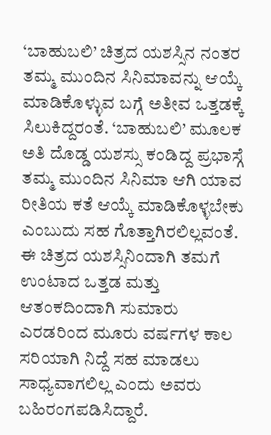‘ಬಾಹುಬಲಿ’ ಚಿತ್ರದ ಯಶಸ್ಸಿನ ನಂತರ ತಮ್ಮ ಮುಂದಿನ ಸಿನಿಮಾವನ್ನು ಆಯ್ಕೆ ಮಾಡಿಕೊಳ್ಳುವ ಬಗ್ಗೆ ಅತೀವ ಒತ್ತಡಕ್ಕೆ ಸಿಲುಕಿದ್ದರಂತೆ. ‘ಬಾಹುಬಲಿ’ ಮೂಲಕ ಅತಿ ದೊಡ್ಡ ಯಶಸ್ಸು ಕಂಡಿದ್ದ ಪ್ರಭಾಸ್ಗೆ ತಮ್ಮ ಮುಂದಿನ ಸಿನಿಮಾ ಆಗಿ ಯಾವ ರೀತಿಯ ಕತೆ ಆಯ್ಕೆ ಮಾಡಿಕೊಳ್ಳಬೇಕು ಎಂಬುದು ಸಹ ಗೊತ್ತಾಗಿರಲಿಲ್ಲವಂತೆ. ಈ ಚಿತ್ರದ ಯಶಸ್ಸಿನಿಂದಾಗಿ ತಮಗೆ ಉಂಟಾದ ಒತ್ತಡ ಮತ್ತು ಆತಂಕದಿಂದಾಗಿ ಸುಮಾರು ಎರಡರಿಂದ ಮೂರು ವರ್ಷಗಳ ಕಾಲ ಸರಿಯಾಗಿ ನಿದ್ದೆ ಸಹ ಮಾಡಲು ಸಾಧ್ಯವಾಗಲಿಲ್ಲ ಎಂದು ಅವರು ಬಹಿರಂಗಪಡಿಸಿದ್ದಾರೆ.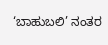‘ಬಾಹುಬಲಿ’ ನಂತರ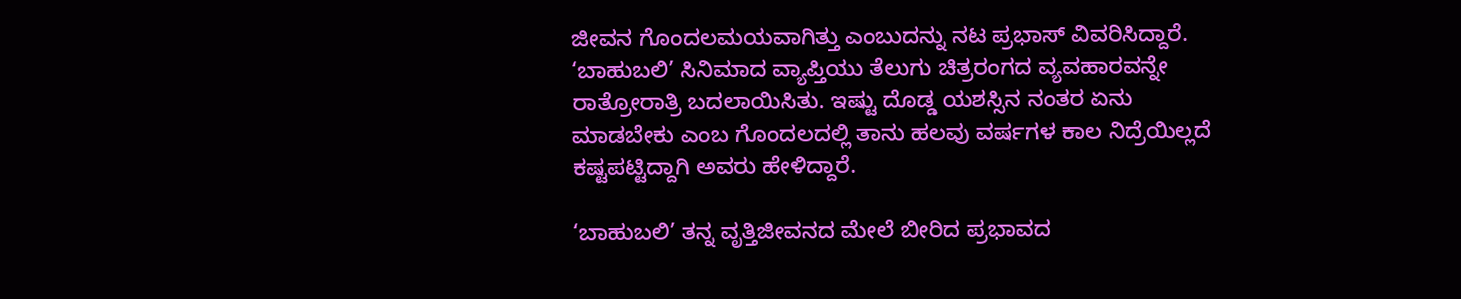ಜೀವನ ಗೊಂದಲಮಯವಾಗಿತ್ತು ಎಂಬುದನ್ನು ನಟ ಪ್ರಭಾಸ್ ವಿವರಿಸಿದ್ದಾರೆ. ‘ಬಾಹುಬಲಿ’ ಸಿನಿಮಾದ ವ್ಯಾಪ್ತಿಯು ತೆಲುಗು ಚಿತ್ರರಂಗದ ವ್ಯವಹಾರವನ್ನೇ ರಾತ್ರೋರಾತ್ರಿ ಬದಲಾಯಿಸಿತು. ಇಷ್ಟು ದೊಡ್ಡ ಯಶಸ್ಸಿನ ನಂತರ ಏನು ಮಾಡಬೇಕು ಎಂಬ ಗೊಂದಲದಲ್ಲಿ ತಾನು ಹಲವು ವರ್ಷಗಳ ಕಾಲ ನಿದ್ರೆಯಿಲ್ಲದೆ ಕಷ್ಟಪಟ್ಟಿದ್ದಾಗಿ ಅವರು ಹೇಳಿದ್ದಾರೆ.

‘ಬಾಹುಬಲಿ’ ತನ್ನ ವೃತ್ತಿಜೀವನದ ಮೇಲೆ ಬೀರಿದ ಪ್ರಭಾವದ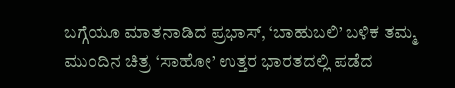ಬಗ್ಗೆಯೂ ಮಾತನಾಡಿದ ಪ್ರಭಾಸ್, ‘ಬಾಹುಬಲಿ’ ಬಳಿಕ ತಮ್ಮ ಮುಂದಿನ ಚಿತ್ರ ‘ಸಾಹೋ’ ಉತ್ತರ ಭಾರತದಲ್ಲಿ ಪಡೆದ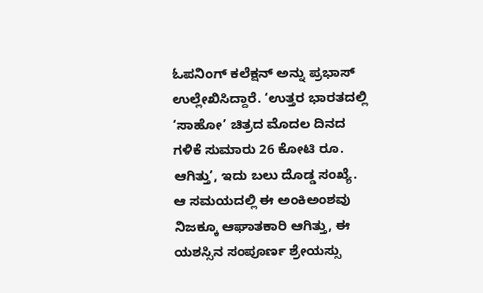ಓಪನಿಂಗ್ ಕಲೆಕ್ಷನ್ ಅನ್ನು ಪ್ರಭಾಸ್ ಉಲ್ಲೇಖಿಸಿದ್ದಾರೆ. ‘ಉತ್ತರ ಭಾರತದಲ್ಲಿ ‘ಸಾಹೋ’ ಚಿತ್ರದ ಮೊದಲ ದಿನದ ಗಳಿಕೆ ಸುಮಾರು 26 ಕೋಟಿ ರೂ. ಆಗಿತ್ತು’, ಇದು ಬಲು ದೊಡ್ಡ ಸಂಖ್ಯೆ. ಆ ಸಮಯದಲ್ಲಿ ಈ ಅಂಕಿಅಂಶವು ನಿಜಕ್ಕೂ ಆಘಾತಕಾರಿ ಆಗಿತ್ತು, ಈ ಯಶಸ್ಸಿನ ಸಂಪೂರ್ಣ ಶ್ರೇಯಸ್ಸು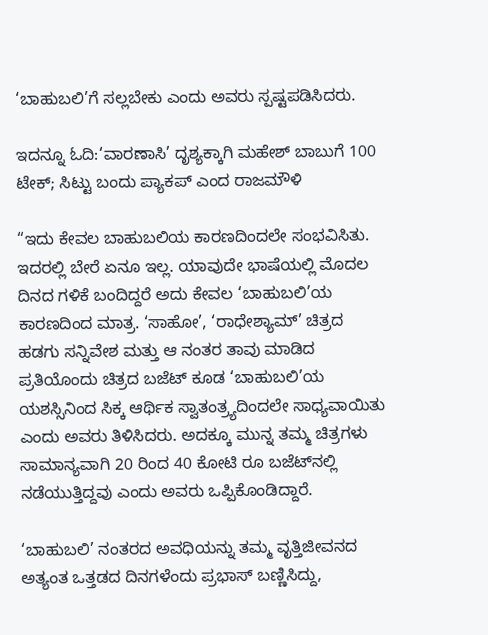‘ಬಾಹುಬಲಿ’ಗೆ ಸಲ್ಲಬೇಕು ಎಂದು ಅವರು ಸ್ಪಷ್ಟಪಡಿಸಿದರು.

ಇದನ್ನೂ ಓದಿ:‘ವಾರಣಾಸಿ’ ದೃಶ್ಯಕ್ಕಾಗಿ ಮಹೇಶ್ ಬಾಬುಗೆ 100 ಟೇಕ್; ಸಿಟ್ಟು ಬಂದು ಪ್ಯಾಕಪ್ ಎಂದ ರಾಜಮೌಳಿ

“ಇದು ಕೇವಲ ಬಾಹುಬಲಿಯ ಕಾರಣದಿಂದಲೇ ಸಂಭವಿಸಿತು. ಇದರಲ್ಲಿ ಬೇರೆ ಏನೂ ಇಲ್ಲ. ಯಾವುದೇ ಭಾಷೆಯಲ್ಲಿ ಮೊದಲ ದಿನದ ಗಳಿಕೆ ಬಂದಿದ್ದರೆ ಅದು ಕೇವಲ ‘ಬಾಹುಬಲಿ’ಯ ಕಾರಣದಿಂದ ಮಾತ್ರ. ‘ಸಾಹೋ’, ‘ರಾಧೇಶ್ಯಾಮ್’ ಚಿತ್ರದ ಹಡಗು ಸನ್ನಿವೇಶ ಮತ್ತು ಆ ನಂತರ ತಾವು ಮಾಡಿದ ಪ್ರತಿಯೊಂದು ಚಿತ್ರದ ಬಜೆಟ್ ಕೂಡ ‘ಬಾಹುಬಲಿ’ಯ ಯಶಸ್ಸಿನಿಂದ ಸಿಕ್ಕ ಆರ್ಥಿಕ ಸ್ವಾತಂತ್ರ್ಯದಿಂದಲೇ ಸಾಧ್ಯವಾಯಿತು ಎಂದು ಅವರು ತಿಳಿಸಿದರು. ಅದಕ್ಕೂ ಮುನ್ನ ತಮ್ಮ ಚಿತ್ರಗಳು ಸಾಮಾನ್ಯವಾಗಿ 20 ರಿಂದ 40 ಕೋಟಿ ರೂ ಬಜೆಟ್‌ನಲ್ಲಿ ನಡೆಯುತ್ತಿದ್ದವು ಎಂದು ಅವರು ಒಪ್ಪಿಕೊಂಡಿದ್ದಾರೆ.

‘ಬಾಹುಬಲಿ’ ನಂತರದ ಅವಧಿಯನ್ನು ತಮ್ಮ ವೃತ್ತಿಜೀವನದ ಅತ್ಯಂತ ಒತ್ತಡದ ದಿನಗಳೆಂದು ಪ್ರಭಾಸ್ ಬಣ್ಣಿಸಿದ್ದು,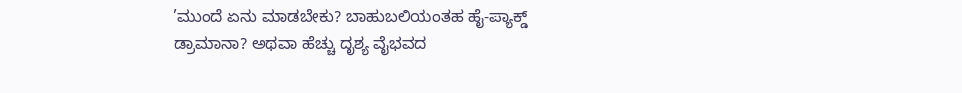’ಮುಂದೆ ಏನು ಮಾಡಬೇಕು? ಬಾಹುಬಲಿಯಂತಹ ಹೈ-ಪ್ಯಾಕ್ಡ್ ಡ್ರಾಮಾನಾ? ಅಥವಾ ಹೆಚ್ಚು ದೃಶ್ಯ ವೈಭವದ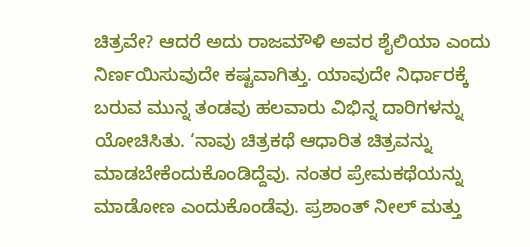ಚಿತ್ರವೇ? ಆದರೆ ಅದು ರಾಜಮೌಳಿ ಅವರ ಶೈಲಿಯಾ ಎಂದು ನಿರ್ಣಯಿಸುವುದೇ ಕಷ್ಟವಾಗಿತ್ತು. ಯಾವುದೇ ನಿರ್ಧಾರಕ್ಕೆ ಬರುವ ಮುನ್ನ ತಂಡವು ಹಲವಾರು ವಿಭಿನ್ನ ದಾರಿಗಳನ್ನು ಯೋಚಿಸಿತು. ‘ನಾವು ಚಿತ್ರಕಥೆ ಆಧಾರಿತ ಚಿತ್ರವನ್ನು ಮಾಡಬೇಕೆಂದುಕೊಂಡಿದ್ದೆವು. ನಂತರ ಪ್ರೇಮಕಥೆಯನ್ನು ಮಾಡೋಣ ಎಂದುಕೊಂಡೆವು. ಪ್ರಶಾಂತ್ ನೀಲ್ ಮತ್ತು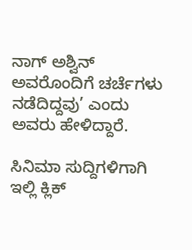ನಾಗ್ ಅಶ್ವಿನ್ ಅವರೊಂದಿಗೆ ಚರ್ಚೆಗಳು ನಡೆದಿದ್ದವು’ ಎಂದು ಅವರು ಹೇಳಿದ್ದಾರೆ.

ಸಿನಿಮಾ ಸುದ್ದಿಗಳಿಗಾಗಿ ಇಲ್ಲಿ ಕ್ಲಿಕ್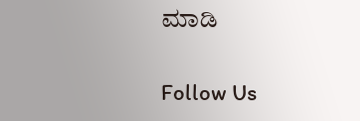ಮಾಡಿ

Follow Us